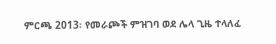ምርጫ 2013፡ የመራጮች ምዝገባ ወደ ሌላ ጊዜ ተላለፈ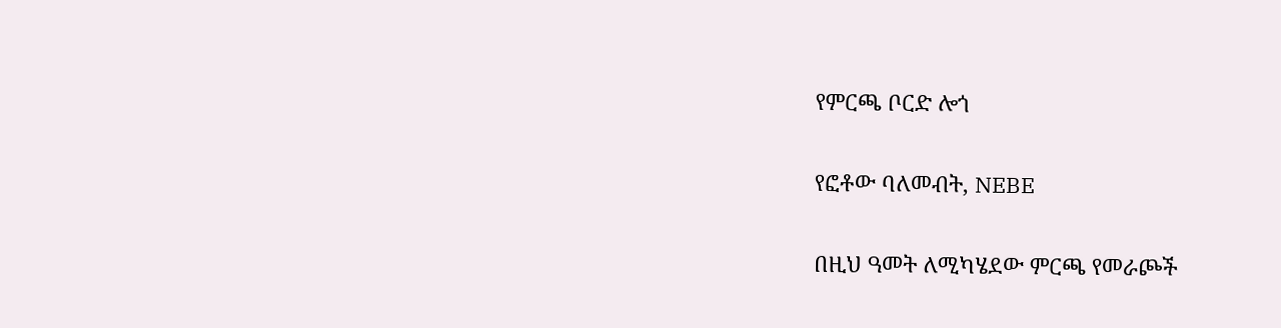የምርጫ ቦርድ ሎጎ

የፎቶው ባለመብት, NEBE

በዚህ ዓመት ለሚካሄደው ምርጫ የመራጮች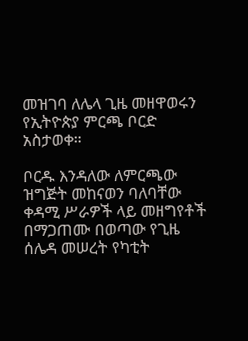መዝገባ ለሌላ ጊዜ መዘዋወሩን የኢትዮጵያ ምርጫ ቦርድ አስታወቀ።

ቦርዱ እንዳለው ለምርጫው ዝግጅት መከናወን ባለባቸው ቀዳሚ ሥራዎች ላይ መዘግየቶች በማጋጠሙ በወጣው የጊዜ ሰሌዳ መሠረት የካቲት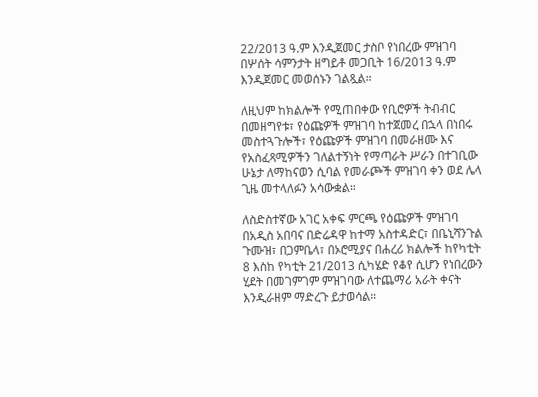22/2013 ዓ.ም እንዲጀመር ታስቦ የነበረው ምዝገባ በሦሰት ሳምንታት ዘግይቶ መጋቢት 16/2013 ዓ.ም እንዲጀመር መወሰኑን ገልጿል።

ለዚህም ከክልሎች የሚጠበቀው የቢሮዎች ትብብር በመዘግየቱ፣ የዕጩዎች ምዝገባ ከተጀመረ በኋላ በነበሩ መስተጓጉሎች፣ የዕጩዎች ምዝገባ በመራዘሙ እና የአስፈጻሚዎችን ገለልተኝነት የማጣራት ሥራን በተገቢው ሁኔታ ለማከናወን ሲባል የመራጮች ምዝገባ ቀን ወደ ሌላ ጊዜ መተላለፉን አሳውቋል።

ለስድስተኛው አገር አቀፍ ምርጫ የዕጩዎች ምዝገባ በአዲስ አበባና በድሬዳዋ ከተማ አስተዳድር፣ በቤኒሻንጉል ጉሙዝ፣ በጋምቤላ፣ በኦሮሚያና በሐረሪ ክልሎች ከየካቲት 8 እስከ የካቲት 21/2013 ሲካሄድ የቆየ ሲሆን የነበረውን ሂደት በመገምገም ምዝገባው ለተጨማሪ አራት ቀናት እንዲራዘም ማድረጉ ይታወሳል።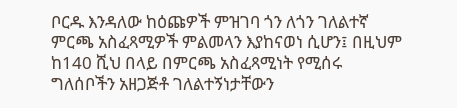ቦርዱ እንዳለው ከዕጩዎች ምዝገባ ጎን ለጎን ገለልተኛ ምርጫ አስፈጻሚዎች ምልመላን እያከናወነ ሲሆን፤ በዚህም ከ140 ሺህ በላይ በምርጫ አስፈጻሚነት የሚሰሩ ግለሰቦችን አዘጋጅቶ ገለልተኝነታቸውን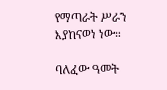የማጣራት ሥራን እያከናወነ ነው።

ባለፈው ዓመት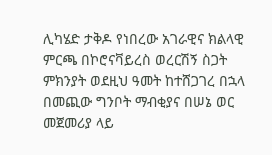ሊካሄድ ታቅዶ የነበረው አገራዊና ክልላዊ ምርጫ በኮሮናቫይረስ ወረርሽኝ ስጋት ምክንያት ወደዚህ ዓመት ከተሸጋገረ በኋላ በመጪው ግንቦት ማብቂያና በሠኔ ወር መጀመሪያ ላይ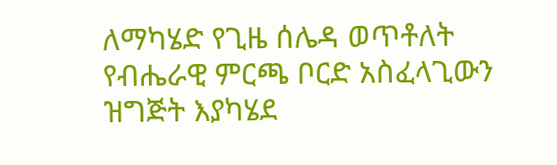ለማካሄድ የጊዜ ሰሌዳ ወጥቶለት የብሔራዊ ምርጫ ቦርድ አስፈላጊውን ዝግጅት እያካሄደ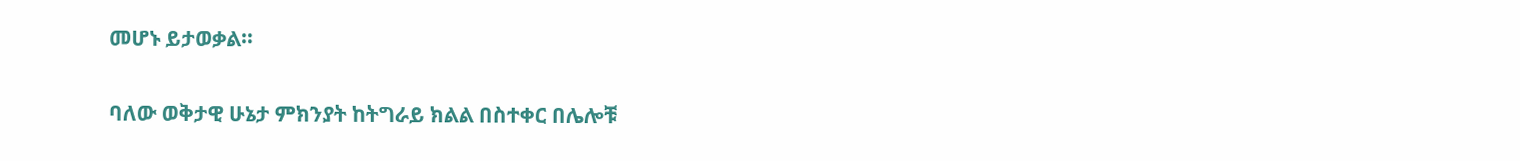መሆኑ ይታወቃል።

ባለው ወቅታዊ ሁኔታ ምክንያት ከትግራይ ክልል በስተቀር በሌሎቹ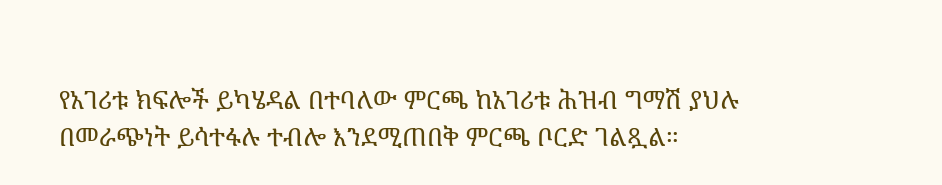የአገሪቱ ክፍሎች ይካሄዳል በተባለው ምርጫ ከአገሪቱ ሕዝብ ግማሽ ያህሉ በመራጭነት ይሳተፋሉ ተብሎ እንደሚጠበቅ ምርጫ ቦርድ ገልጿል።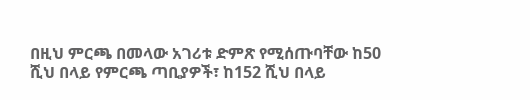በዚህ ምርጫ በመላው አገሪቱ ድምጽ የሚሰጡባቸው ከ50 ሺህ በላይ የምርጫ ጣቢያዎች፣ ከ152 ሺህ በላይ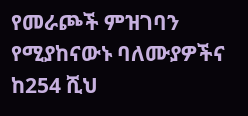የመራጮች ምዝገባን የሚያከናውኑ ባለሙያዎችና ከ254 ሺህ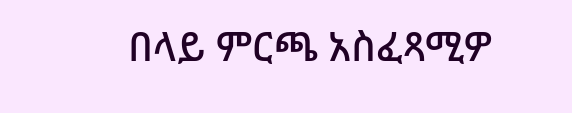በላይ ምርጫ አስፈጻሚዎ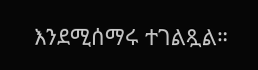እንደሚሰማሩ ተገልጿል።